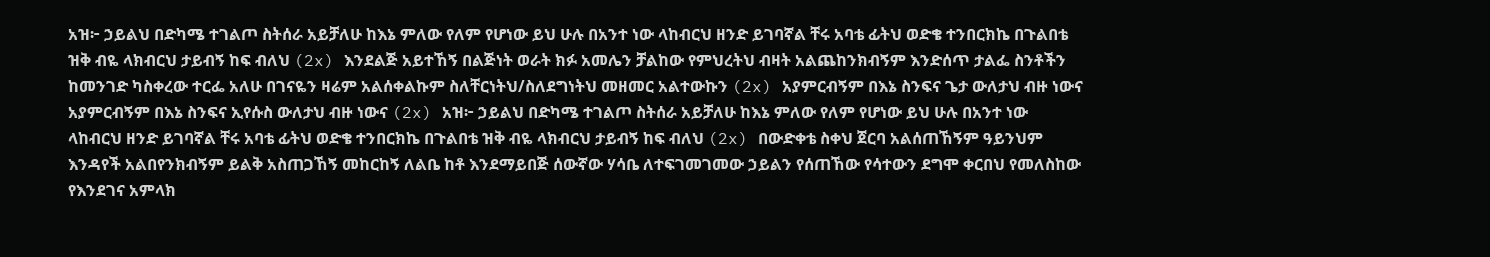አዝ፦ ኃይልህ በድካሜ ተገልጦ ስትሰራ አይቻለሁ ከእኔ ምለው የለም የሆነው ይህ ሁሉ በአንተ ነው ላከብርህ ዘንድ ይገባኛል ቸሩ አባቴ ፊትህ ወድቄ ተንበርክኬ በጉልበቴ ዝቅ ብዬ ላክብርህ ታይብኝ ከፍ ብለህ (2x) እንደልጅ አይተኸኝ በልጅነት ወራት ክፉ አመሌን ቻልከው የምህረትህ ብዛት አልጨከንክብኝም እንድሰጥ ታልፌ ስንቶችን ከመንገድ ካስቀረው ተርፌ አለሁ በገናዬን ዛሬም አልሰቀልኩም ስለቸርነትህ/ስለደግነትህ መዘመር አልተውኩን (2x) አያምርብኝም በእኔ ስንፍና ጌታ ውለታህ ብዙ ነውና አያምርብኝም በእኔ ስንፍና ኢየሱስ ውለታህ ብዙ ነውና (2x) አዝ፦ ኃይልህ በድካሜ ተገልጦ ስትሰራ አይቻለሁ ከእኔ ምለው የለም የሆነው ይህ ሁሉ በአንተ ነው ላከብርህ ዘንድ ይገባኛል ቸሩ አባቴ ፊትህ ወድቄ ተንበርክኬ በጉልበቴ ዝቅ ብዬ ላክብርህ ታይብኝ ከፍ ብለህ (2x) በውድቀቴ ስቀህ ጀርባ አልሰጠኸኝም ዓይንህም እንዳየች አልበየንክብኝም ይልቅ አስጠጋኸኝ መከርከኝ ለልቤ ከቶ እንደማይበጅ ሰውኛው ሃሳቤ ለተፍገመገመው ኃይልን የሰጠኸው የሳተውን ደግሞ ቀርበህ የመለስከው የእንደገና አምላክ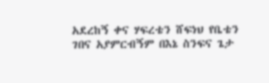አደረከኝ ቀና ሃፍረቴን ሸፍነህ የቤቴን ገበና አያምርብኝም በእኔ ስንፍና ጌታ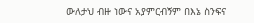ውለታህ ብዙ ነውና አያምርብኝም በእኔ ስንፍና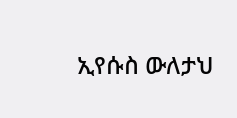ኢየሱስ ውለታህ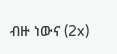ብዙ ነውና (2x)